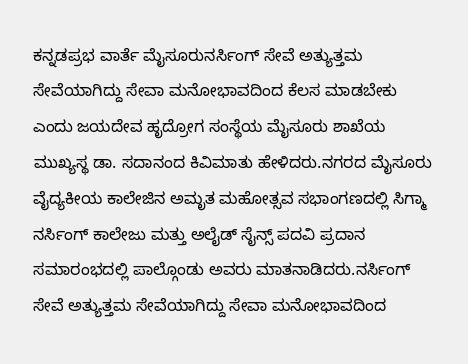ಕನ್ನಡಪ್ರಭ ವಾರ್ತೆ ಮೈಸೂರುನರ್ಸಿಂಗ್ ಸೇವೆ ಅತ್ಯುತ್ತಮ ಸೇವೆಯಾಗಿದ್ದು ಸೇವಾ ಮನೋಭಾವದಿಂದ ಕೆಲಸ ಮಾಡಬೇಕು ಎಂದು ಜಯದೇವ ಹೃದ್ರೋಗ ಸಂಸ್ಥೆಯ ಮೈಸೂರು ಶಾಖೆಯ ಮುಖ್ಯಸ್ಥ ಡಾ. ಸದಾನಂದ ಕಿವಿಮಾತು ಹೇಳಿದರು.ನಗರದ ಮೈಸೂರು ವೈದ್ಯಕೀಯ ಕಾಲೇಜಿನ ಅಮೃತ ಮಹೋತ್ಸವ ಸಭಾಂಗಣದಲ್ಲಿ ಸಿಗ್ಮಾ ನರ್ಸಿಂಗ್ ಕಾಲೇಜು ಮತ್ತು ಅಲೈಡ್ ಸೈನ್ಸ್ ಪದವಿ ಪ್ರದಾನ ಸಮಾರಂಭದಲ್ಲಿ ಪಾಲ್ಗೊಂಡು ಅವರು ಮಾತನಾಡಿದರು.ನರ್ಸಿಂಗ್ ಸೇವೆ ಅತ್ಯುತ್ತಮ ಸೇವೆಯಾಗಿದ್ದು ಸೇವಾ ಮನೋಭಾವದಿಂದ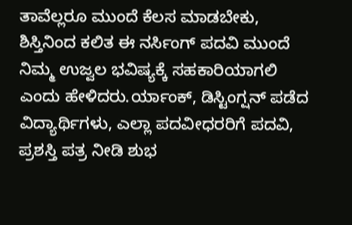ತಾವೆಲ್ಲರೂ ಮುಂದೆ ಕೆಲಸ ಮಾಡಬೇಕು, ಶಿಸ್ತಿನಿಂದ ಕಲಿತ ಈ ನರ್ಸಿಂಗ್ ಪದವಿ ಮುಂದೆ ನಿಮ್ಮ ಉಜ್ವಲ ಭವಿಷ್ಯಕ್ಕೆ ಸಹಕಾರಿಯಾಗಲಿ ಎಂದು ಹೇಳಿದರು.ರ್ಯಾಂಕ್, ಡಿಸ್ಟಿಂಗ್ಷನ್ ಪಡೆದ ವಿದ್ಯಾರ್ಥಿಗಳು, ಎಲ್ಲಾ ಪದವೀಧರರಿಗೆ ಪದವಿ, ಪ್ರಶಸ್ತಿ ಪತ್ರ ನೀಡಿ ಶುಭ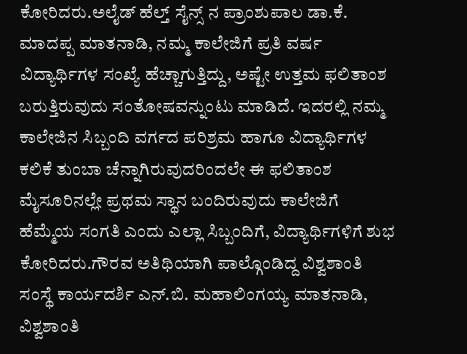ಕೋರಿದರು.ಅಲೈಡ್ ಹೆಲ್ತ್ ಸೈನ್ಸ್ ನ ಪ್ರಾಂಶುಪಾಲ ಡಾ.ಕೆ. ಮಾದಪ್ಪ ಮಾತನಾಡಿ, ನಮ್ಮ ಕಾಲೇಜಿಗೆ ಪ್ರತಿ ವರ್ಷ ವಿದ್ಯಾರ್ಥಿಗಳ ಸಂಖ್ಯೆ ಹೆಚ್ಚಾಗುತ್ತಿದ್ದು, ಅಷ್ಟೇ ಉತ್ತಮ ಫಲಿತಾಂಶ ಬರುತ್ತಿರುವುದು ಸಂತೋಷವನ್ನುಂಟು ಮಾಡಿದೆ. ಇದರಲ್ಲಿ ನಮ್ಮ ಕಾಲೇಜಿನ ಸಿಬ್ಬಂದಿ ವರ್ಗದ ಪರಿಶ್ರಮ ಹಾಗೂ ವಿದ್ಯಾರ್ಥಿಗಳ ಕಲಿಕೆ ತುಂಬಾ ಚೆನ್ನಾಗಿರುವುದರಿಂದಲೇ ಈ ಫಲಿತಾಂಶ ಮೈಸೂರಿನಲ್ಲೇ ಪ್ರಥಮ ಸ್ಥಾನ ಬಂದಿರುವುದು ಕಾಲೇಜಿಗೆ ಹೆಮ್ಮೆಯ ಸಂಗತಿ ಎಂದು ಎಲ್ಲಾ ಸಿಬ್ಬಂದಿಗೆ, ವಿದ್ಯಾರ್ಥಿಗಳಿಗೆ ಶುಭ ಕೋರಿದರು.ಗೌರವ ಅತಿಥಿಯಾಗಿ ಪಾಲ್ಗೊಂಡಿದ್ದ ವಿಶ್ವಶಾಂತಿ ಸಂಸ್ಥೆ ಕಾರ್ಯದರ್ಶಿ ಎನ್.ಬಿ. ಮಹಾಲಿಂಗಯ್ಯ ಮಾತನಾಡಿ, ವಿಶ್ವಶಾಂತಿ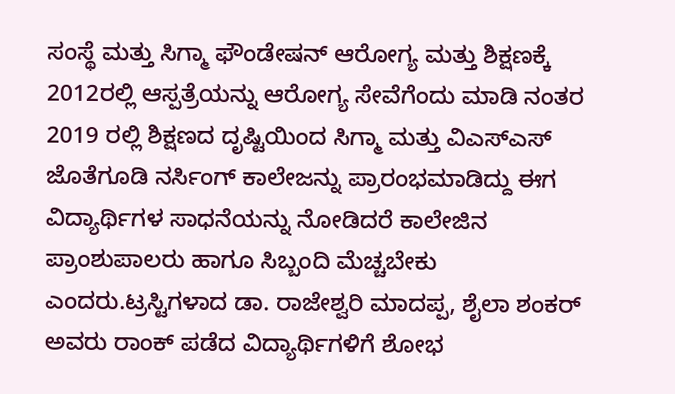ಸಂಸ್ಥೆ ಮತ್ತು ಸಿಗ್ಮಾ ಫೌಂಡೇಷನ್ ಆರೋಗ್ಯ ಮತ್ತು ಶಿಕ್ಷಣಕ್ಕೆ 2012ರಲ್ಲಿ ಆಸ್ಪತ್ರೆಯನ್ನು ಆರೋಗ್ಯ ಸೇವೆಗೆಂದು ಮಾಡಿ ನಂತರ 2019 ರಲ್ಲಿ ಶಿಕ್ಷಣದ ದೃಷ್ಟಿಯಿಂದ ಸಿಗ್ಮಾ ಮತ್ತು ವಿಎಸ್ಎಸ್ ಜೊತೆಗೂಡಿ ನರ್ಸಿಂಗ್ ಕಾಲೇಜನ್ನು ಪ್ರಾರಂಭಮಾಡಿದ್ದು ಈಗ ವಿದ್ಯಾರ್ಥಿಗಳ ಸಾಧನೆಯನ್ನು ನೋಡಿದರೆ ಕಾಲೇಜಿನ ಪ್ರಾಂಶುಪಾಲರು ಹಾಗೂ ಸಿಬ್ಬಂದಿ ಮೆಚ್ಚಬೇಕು ಎಂದರು.ಟ್ರಸ್ಟಿಗಳಾದ ಡಾ. ರಾಜೇಶ್ವರಿ ಮಾದಪ್ಪ, ಶೈಲಾ ಶಂಕರ್ ಅವರು ರಾಂಕ್ ಪಡೆದ ವಿದ್ಯಾರ್ಥಿಗಳಿಗೆ ಶೋಭ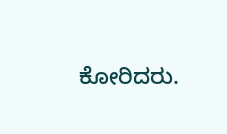ಕೋರಿದರು.